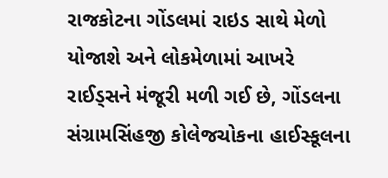રાજકોટના ગોંડલમાં રાઇડ સાથે મેળો યોજાશે અને લોકમેળામાં આખરે રાઈડ્સને મંજૂરી મળી ગઈ છે, ગોંડલના સંગ્રામસિંહજી કોલેજચોકના હાઈસ્કૂલના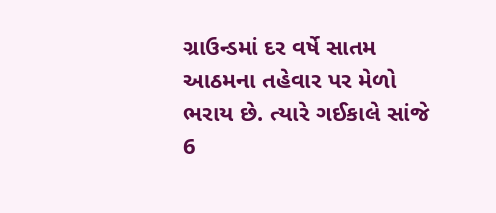ગ્રાઉન્ડમાં દર વર્ષે સાતમ આઠમના તહેવાર પર મેળો ભરાય છે. ત્યારે ગઈકાલે સાંજે 6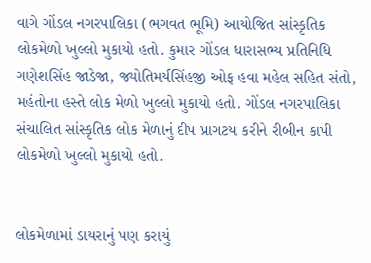વાગે ગોંડલ નગરપાલિકા (ભગવત ભૂમિ) આયોજિત સાંસ્કૃતિક લોકમેળો ખુલ્લો મુકાયો હતો. કુમાર ગોંડલ ધારાસભ્ય પ્રતિનિધિ ગણેશસિંહ જાડેજા, જ્યોતિમર્યસિંહજી ઓફ હવા મહેલ સહિત સંતો, મહંતોના હસ્તે લોક મેળો ખુલ્લો મુકાયો હતો. ગોંડલ નગરપાલિકા સંચાલિત સાંસ્કૃતિક લોક મેળાનું દીપ પ્રાગટય કરીને રીબીન કાપી લોકમેળો ખુલ્લો મુકાયો હતો.


લોકમેળામાં ડાયરાનું પણ કરાયું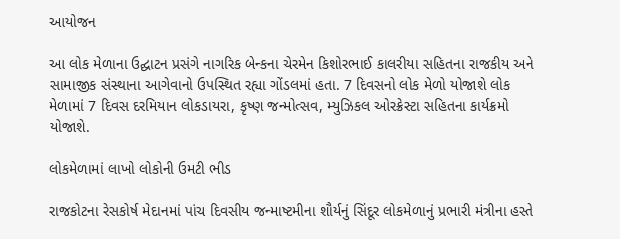આયોજન

આ લોક મેળાના ઉદ્ઘાટન પ્રસંગે નાગરિક બેન્કના ચેરમેન કિશોરભાઈ કાલરીયા સહિતના રાજકીય અને સામાજીક સંસ્થાના આગેવાનો ઉપસ્થિત રહ્યા ગોંડલમાં હતા. 7 દિવસનો લોક મેળો યોજાશે લોક મેળામાં 7 દિવસ દરમિયાન લોકડાયરા, કૃષ્ણ જન્મોત્સવ, મ્યુઝિકલ ઓરક્રેસ્ટા સહિતના કાર્યક્રમો યોજાશે.

લોકમેળામાં લાખો લોકોની ઉમટી ભીડ

રાજકોટના રેસકોર્ષ મેદાનમાં પાંચ દિવસીય જન્માષ્ટમીના શૌર્યનું સિંદૂર લોકમેળાનું પ્રભારી મંત્રીના હસ્તે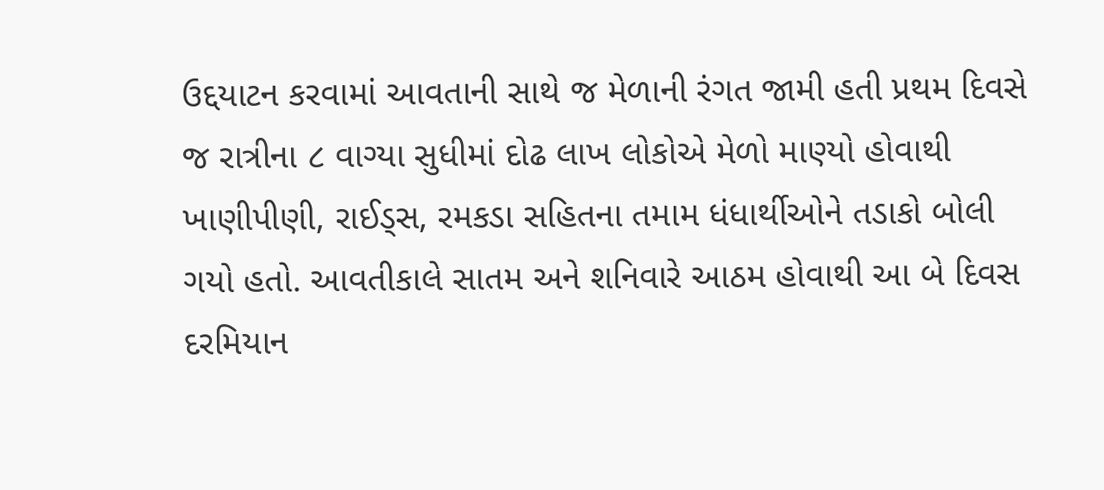ઉદ્દયાટન કરવામાં આવતાની સાથે જ મેળાની રંગત જામી હતી પ્રથમ દિવસે જ રાત્રીના ૮ વાગ્યા સુધીમાં દોઢ લાખ લોકોએ મેળો માણ્યો હોવાથી ખાણીપીણી, રાઈડ્સ, રમકડા સહિતના તમામ ધંધાર્થીઓને તડાકો બોલી ગયો હતો. આવતીકાલે સાતમ અને શનિવારે આઠમ હોવાથી આ બે દિવસ દરમિયાન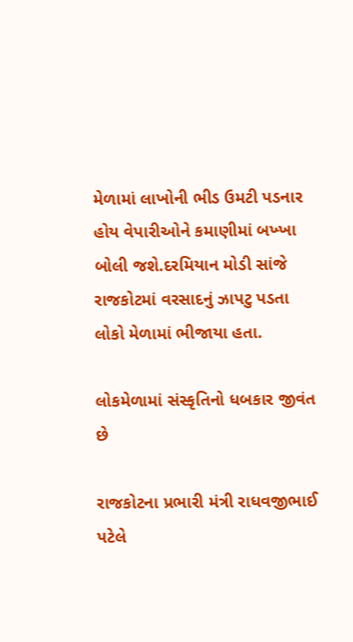મેળામાં લાખોની ભીડ ઉમટી પડનાર હોય વેપારીઓને કમાણીમાં બખ્ખા બોલી જશે.દરમિયાન મોડી સાંજે રાજકોટમાં વરસાદનું ઝાપટુ પડતા લોકો મેળામાં ભીજાયા હતા.

લોકમેળામાં સંસ્કૃતિનો ધબકાર જીવંત છે

રાજકોટના પ્રભારી મંત્રી રાધવજીભાઈ પટેલે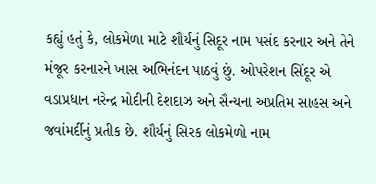કહ્યું હતું કે, લોકમેળા માટે શૌર્યનું સિદૂર નામ પસંદ કરનાર અને તેને મંજૂર કરનારને ખાસ અભિનંદન પાઠવું છું. ઓપરેશન સિંદૂર એ વડાપ્રધાન નરેન્દ્ર મોદીની દેશદાઝ અને સૈન્યના અપ્રતિમ સાહસ અને જવાંમર્દીનું પ્રતીક છે. શૌર્યનું સિરક લોકમેળો નામ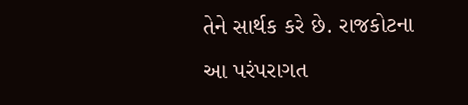તેને સાર્થક કરે છે. રાજકોટના આ પરંપરાગત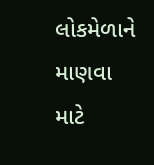લોકમેળાને માણવા માટે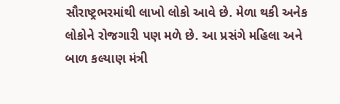સૌરાષ્ટ્રભરમાંથી લાખો લોકો આવે છે. મેળા થકી અનેક લોકોને રોજગારી પણ મળે છે. આ પ્રસંગે મહિલા અને બાળ કલ્યાણ મંત્રી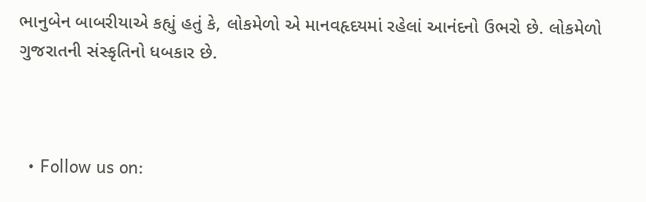ભાનુબેન બાબરીયાએ કહ્યું હતું કે, લોકમેળો એ માનવહૃદયમાં રહેલાં આનંદનો ઉભરો છે. લોકમેળો ગુજરાતની સંસ્કૃતિનો ધબકાર છે.



  • Follow us on: